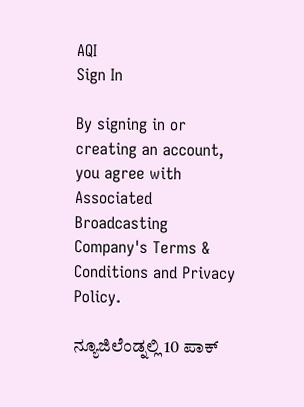AQI
Sign In

By signing in or creating an account, you agree with Associated Broadcasting Company's Terms & Conditions and Privacy Policy.

ನ್ಯೂಜಿಲೆಂಡ್ನಲ್ಲಿ 10 ಪಾಕ್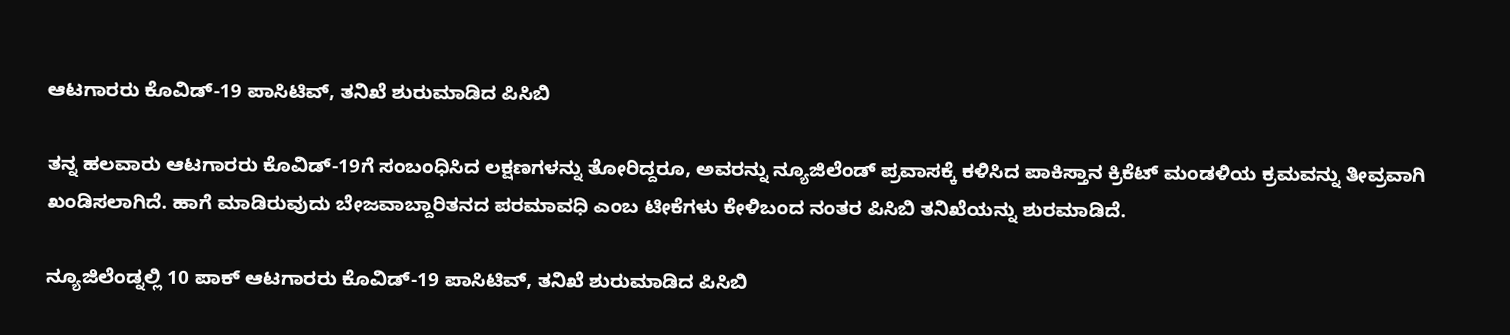ಆಟಗಾರರು ಕೊವಿಡ್-19 ಪಾಸಿಟಿವ್, ತನಿಖೆ ಶುರುಮಾಡಿದ ಪಿಸಿಬಿ

ತನ್ನ ಹಲವಾರು ಆಟಗಾರರು ಕೊವಿಡ್-19ಗೆ ಸಂಬಂಧಿಸಿದ ಲಕ್ಷಣಗಳನ್ನು ತೋರಿದ್ದರೂ, ಅವರನ್ನು ನ್ಯೂಜಿಲೆಂಡ್ ಪ್ರವಾಸಕ್ಕೆ ಕಳಿಸಿದ ಪಾಕಿಸ್ತಾನ ಕ್ರಿಕೆಟ್ ಮಂಡಳಿಯ ಕ್ರಮವನ್ನು ತೀವ್ರವಾಗಿ ಖಂಡಿಸಲಾಗಿದೆ. ಹಾಗೆ ಮಾಡಿರುವುದು ಬೇಜವಾಬ್ದಾರಿತನದ ಪರಮಾವಧಿ ಎಂಬ ಟೀಕೆಗಳು ಕೇಳಿಬಂದ ನಂತರ ಪಿಸಿಬಿ ತನಿಖೆಯನ್ನು ಶುರಮಾಡಿದೆ.

ನ್ಯೂಜಿಲೆಂಡ್ನಲ್ಲಿ 10 ಪಾಕ್ ಆಟಗಾರರು ಕೊವಿಡ್-19 ಪಾಸಿಟಿವ್, ತನಿಖೆ ಶುರುಮಾಡಿದ ಪಿಸಿಬಿ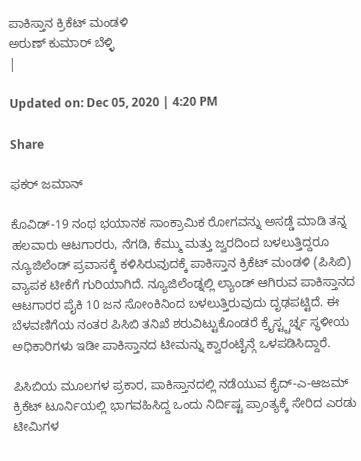ಪಾಕಿಸ್ತಾನ ಕ್ರಿಕೆಟ್ ಮಂಡಳಿ
ಅರುಣ್ ಕುಮಾರ್ ಬೆಳ್ಳಿ
|

Updated on: Dec 05, 2020 | 4:20 PM

Share

ಫಕರ್ ಜಮಾನ್

ಕೊವಿಡ್-19 ನಂಥ ಭಯಾನಕ ಸಾಂಕ್ರಾಮಿಕ ರೋಗವನ್ನು ಅಸಡ್ಡೆ ಮಾಡಿ ತನ್ನ ಹಲವಾರು ಆಟಗಾರರು, ನೆಗಡಿ, ಕೆಮ್ಮು ಮತ್ತು ಜ್ವರದಿಂದ ಬಳಲುತ್ತಿದ್ದರೂ ನ್ಯೂಜಿಲೆಂಡ್ ಪ್ರವಾಸಕ್ಕೆ ಕಳಿಸಿರುವುದಕ್ಕೆ ಪಾಕಿಸ್ತಾನ ಕ್ರಿಕೆಟ್ ಮಂಡಳಿ (ಪಿಸಿಬಿ) ವ್ಯಾಪಕ ಟೀಕೆಗೆ ಗುರಿಯಾಗಿದೆ. ನ್ಯೂಜಿಲೆಂಡ್ನಲ್ಲಿ ಲ್ಯಾಂಡ್ ಆಗಿರುವ ಪಾಕಿಸ್ತಾನದ ಆಟಗಾರರ ಪೈಕಿ 10 ಜನ ಸೋಂಕಿನಿಂದ ಬಳಲುತ್ತಿರುವುದು ದೃಢಪಟ್ಟಿದೆ. ಈ ಬೆಳವಣಿಗೆಯ ನಂತರ ಪಿಸಿಬಿ ತನಿಖೆ ಶರುವಿಟ್ಟುಕೊಂಡರೆ ಕ್ರೈಸ್ಟ್ಚರ್ಚ್ನ ಸ್ಥಳೀಯ ಅಧಿಕಾರಿಗಳು ಇಡೀ ಪಾಕಿಸ್ತಾನದ ಟೀಮನ್ನು ಕ್ವಾರಂಟೈನ್ಗೆ ಒಳಪಡಿಸಿದ್ದಾರೆ.

ಪಿಸಿಬಿಯ ಮೂಲಗಳ ಪ್ರಕಾರ, ಪಾಕಿಸ್ತಾನದಲ್ಲಿ ನಡೆಯುವ ಕೈದ್-ಎ-ಆಜಮ್ ಕ್ರಿಕೆಟ್ ಟೂರ್ನಿಯಲ್ಲಿ ಭಾಗವಹಿಸಿದ್ದ ಒಂದು ನಿರ್ದಿಷ್ಟ ಪ್ರಾಂತ್ಯಕ್ಕೆ ಸೇರಿದ ಎರಡು ಟೀಮಿಗಳ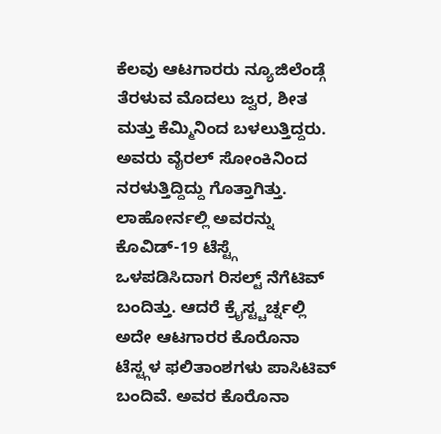ಕೆಲವು ಆಟಗಾರರು ನ್ಯೂಜಿಲೆಂಡ್ಗೆ ತೆರಳುವ ಮೊದಲು ಜ್ವರ, ಶೀತ ಮತ್ತು ಕೆಮ್ಮಿನಿಂದ ಬಳಲುತ್ತಿದ್ದರು. ಅವರು ವೈರಲ್ ಸೋಂಕಿನಿಂದ ನರಳುತ್ತಿದ್ದಿದ್ದು ಗೊತ್ತಾಗಿತ್ತು. ಲಾಹೋರ್ನಲ್ಲಿ ಅವರನ್ನು ಕೊವಿಡ್-19 ಟೆಸ್ಟ್ಗೆ ಒಳಪಡಿಸಿದಾಗ ರಿಸಲ್ಟ್ ನೆಗೆಟಿವ್ ಬಂದಿತ್ತು. ಆದರೆ ಕ್ರೈಸ್ಟ್ಚರ್ಚ್ನಲ್ಲಿ ಅದೇ ಆಟಗಾರರ ಕೊರೊನಾ ಟೆಸ್ಟ್ಗಳ ಫಲಿತಾಂಶಗಳು ಪಾಸಿಟಿವ್ ಬಂದಿವೆ. ಅವರ ಕೊರೊನಾ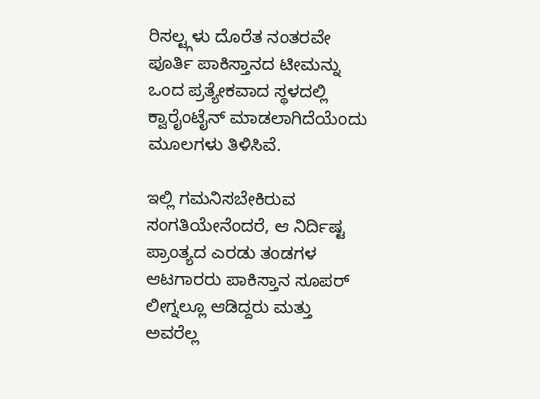ರಿಸಲ್ಟ್ಗಳು ದೊರೆತ ನಂತರವೇ ಪೂರ್ತಿ ಪಾಕಿಸ್ತಾನದ ಟೀಮನ್ನು ಒಂದ ಪ್ರತ್ಯೇಕವಾದ ಸ್ಥಳದಲ್ಲಿ ಕ್ವಾರೈಂಟೈನ್ ಮಾಡಲಾಗಿದೆಯೆಂದು ಮೂಲಗಳು ತಿಳಿಸಿವೆ.

ಇಲ್ಲಿ ಗಮನಿಸಬೇಕಿರುವ ಸಂಗತಿಯೇನೆಂದರೆ, ಆ ನಿರ್ದಿಷ್ಟ ಪ್ರಾಂತ್ಯದ ಎರಡು ತಂಡಗಳ ಆಟಗಾರರು ಪಾಕಿಸ್ತಾನ ಸೂಪರ್ ಲೀಗ್ನಲ್ಲೂ ಆಡಿದ್ದರು ಮತ್ತು ಅವರೆಲ್ಲ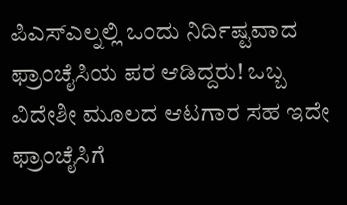ಪಿಎಸ್ಎಲ್ನಲ್ಲಿ ಒಂದು ನಿರ್ದಿಷ್ಟವಾದ ಫ್ರಾಂಚೈಸಿಯ ಪರ ಆಡಿದ್ದರು! ಒಬ್ಬ ವಿದೇಶೀ ಮೂಲದ ಆಟಗಾರ ಸಹ ಇದೇ ಫ್ರಾಂಚೈಸಿಗೆ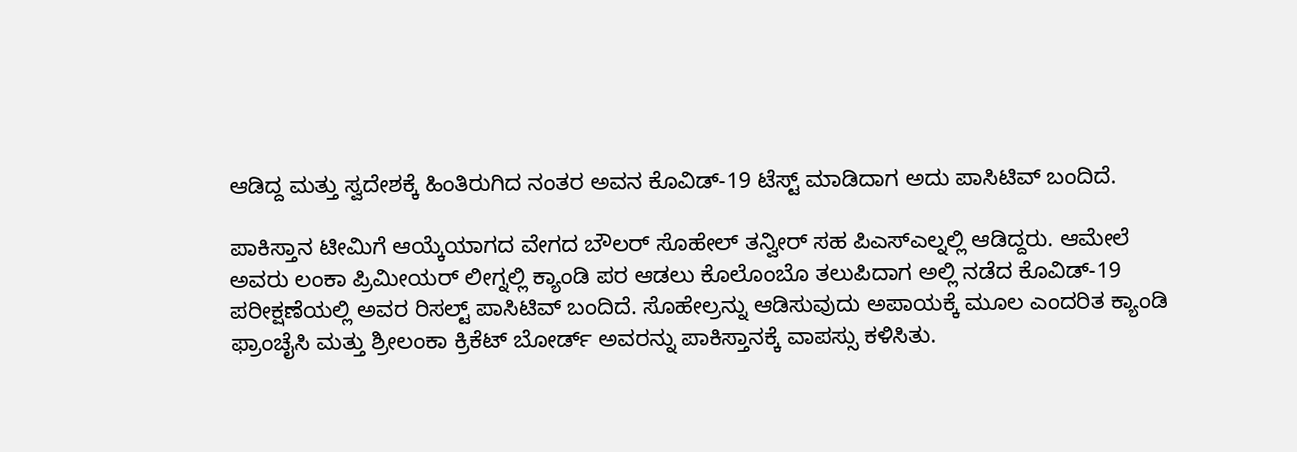ಆಡಿದ್ದ ಮತ್ತು ಸ್ವದೇಶಕ್ಕೆ ಹಿಂತಿರುಗಿದ ನಂತರ ಅವನ ಕೊವಿಡ್-19 ಟೆಸ್ಟ್ ಮಾಡಿದಾಗ ಅದು ಪಾಸಿಟಿವ್ ಬಂದಿದೆ.

ಪಾಕಿಸ್ತಾನ ಟೀಮಿಗೆ ಆಯ್ಕೆಯಾಗದ ವೇಗದ ಬೌಲರ್ ಸೊಹೇಲ್ ತನ್ವೀರ್ ಸಹ ಪಿಎಸ್ಎಲ್ನಲ್ಲಿ ಆಡಿದ್ದರು. ಆಮೇಲೆ ಅವರು ಲಂಕಾ ಪ್ರಿಮೀಯರ್ ಲೀಗ್ನಲ್ಲಿ ಕ್ಯಾಂಡಿ ಪರ ಆಡಲು ಕೊಲೊಂಬೊ ತಲುಪಿದಾಗ ಅಲ್ಲಿ ನಡೆದ ಕೊವಿಡ್-19 ಪರೀಕ್ಷಣೆಯಲ್ಲಿ ಅವರ ರಿಸಲ್ಟ್ ಪಾಸಿಟಿವ್ ಬಂದಿದೆ. ಸೊಹೇಲ್ರನ್ನು ಆಡಿಸುವುದು ಅಪಾಯಕ್ಕೆ ಮೂಲ ಎಂದರಿತ ಕ್ಯಾಂಡಿ ಫ್ರಾಂಚೈಸಿ ಮತ್ತು ಶ್ರೀಲಂಕಾ ಕ್ರಿಕೆಟ್ ಬೋರ್ಡ್ ಅವರನ್ನು ಪಾಕಿಸ್ತಾನಕ್ಕೆ ವಾಪಸ್ಸು ಕಳಿಸಿತು.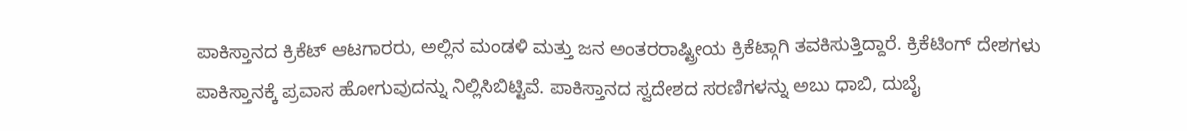ಪಾಕಿಸ್ತಾನದ ಕ್ರಿಕೆಟ್ ಆಟಗಾರರು, ಅಲ್ಲಿನ ಮಂಡಳಿ ಮತ್ತು ಜನ ಅಂತರರಾಷ್ಟ್ರೀಯ ಕ್ರಿಕೆಟ್ಗಾಗಿ ತವಕಿಸುತ್ತಿದ್ದಾರೆ. ಕ್ರಿಕೆಟಿಂಗ್ ದೇಶಗಳು ಪಾಕಿಸ್ತಾನಕ್ಕೆ ಪ್ರವಾಸ ಹೋಗುವುದನ್ನು ನಿಲ್ಲಿಸಿಬಿಟ್ಟಿವೆ. ಪಾಕಿಸ್ತಾನದ ಸ್ವದೇಶದ ಸರಣಿಗಳನ್ನು ಅಬು ಧಾಬಿ, ದುಬೈ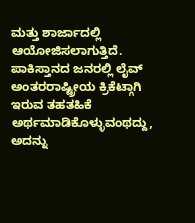ಮತ್ತು ಶಾರ್ಜಾದಲ್ಲಿ ಆಯೋಜಿಸಲಾಗುತ್ತಿದೆ. ಪಾಕಿಸ್ತಾನದ ಜನರಲ್ಲಿ ಲೈವ್ ಅಂತರರಾಷ್ಟ್ರೀಯ ಕ್ರಿಕೆಟ್ಗಾಗಿ ಇರುವ ತಹತಹಿಕೆ ಅರ್ಥಮಾಡಿಕೊಳ್ಳುವಂಥದ್ದು, ಅದನ್ನು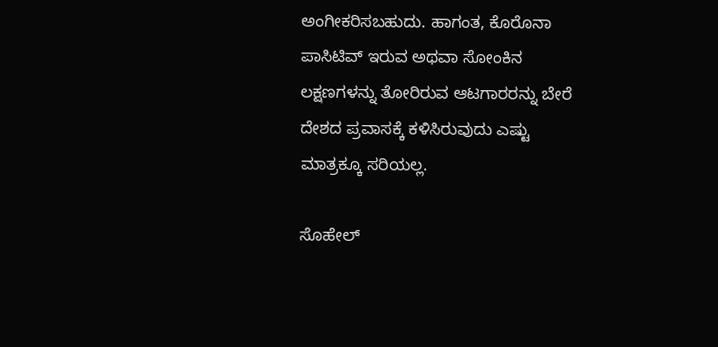ಅಂಗೀಕರಿಸಬಹುದು. ಹಾಗಂತ, ಕೊರೊನಾ ಪಾಸಿಟಿವ್ ಇರುವ ಅಥವಾ ಸೋಂಕಿನ ಲಕ್ಷಣಗಳನ್ನು ತೋರಿರುವ ಆಟಗಾರರನ್ನು ಬೇರೆ ದೇಶದ ಪ್ರವಾಸಕ್ಕೆ ಕಳಿಸಿರುವುದು ಎಷ್ಟು ಮಾತ್ರಕ್ಕೂ ಸರಿಯಲ್ಲ.

ಸೊಹೇಲ್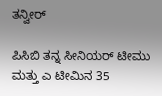ತನ್ವೀರ್

ಪಿಸಿಬಿ ತನ್ನ ಸೀನಿಯರ್ ಟೀಮು ಮತ್ತು ಎ ಟೀಮಿನ 35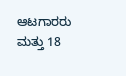ಆಟಗಾರರು ಮತ್ತು 18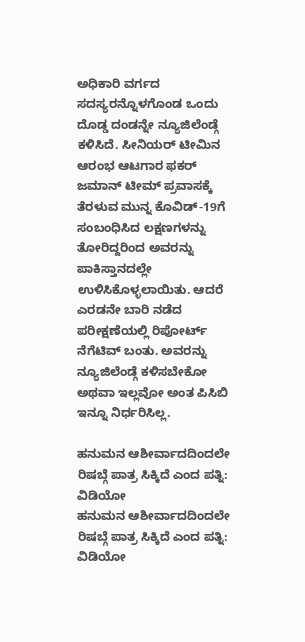ಅಧಿಕಾರಿ ವರ್ಗದ ಸದಸ್ಯರನ್ನೊಳಗೊಂಡ ಒಂದು ದೊಡ್ಡ ದಂಡನ್ನೇ ನ್ಯೂಜಿಲೆಂಡ್ಗೆ ಕಳಿಸಿದೆ. ಸೀನಿಯರ್ ಟೀಮಿನ ಆರಂಭ ಆಟಗಾರ ಫಕರ್ ಜಮಾನ್ ಟೀಮ್ ಪ್ರವಾಸಕ್ಕೆ ತೆರಳುವ ಮುನ್ನ ಕೊವಿಡ್-19ಗೆ ಸಂಬಂಧಿಸಿದ ಲಕ್ಷಣಗಳನ್ನು ತೋರಿದ್ದರಿಂದ ಅವರನ್ನು ಪಾಕಿಸ್ತಾನದಲ್ಲೇ ಉಳಿಸಿಕೊಳ್ಳಲಾಯಿತು. ಆದರೆ ಎರಡನೇ ಬಾರಿ ನಡೆದ ಪರೀಕ್ಷಣೆಯಲ್ಲಿ ರಿಪೋರ್ಟ್ ನೆಗೆಟಿವ್ ಬಂತು. ಅವರನ್ನು  ನ್ಯೂಜಿಲೆಂಡ್ಗೆ ಕಳಿಸಬೇಕೋ ಅಥವಾ ಇಲ್ಲವೋ ಅಂತ ಪಿಸಿಬಿ ಇನ್ನೂ ನಿರ್ಧರಿಸಿಲ್ಲ.

ಹನುಮನ ಆಶೀರ್ವಾದದಿಂದಲೇ ರಿಷಬ್ಗೆ ಪಾತ್ರ ಸಿಕ್ಕಿದೆ ಎಂದ ಪತ್ನಿ: ವಿಡಿಯೋ
ಹನುಮನ ಆಶೀರ್ವಾದದಿಂದಲೇ ರಿಷಬ್ಗೆ ಪಾತ್ರ ಸಿಕ್ಕಿದೆ ಎಂದ ಪತ್ನಿ: ವಿಡಿಯೋ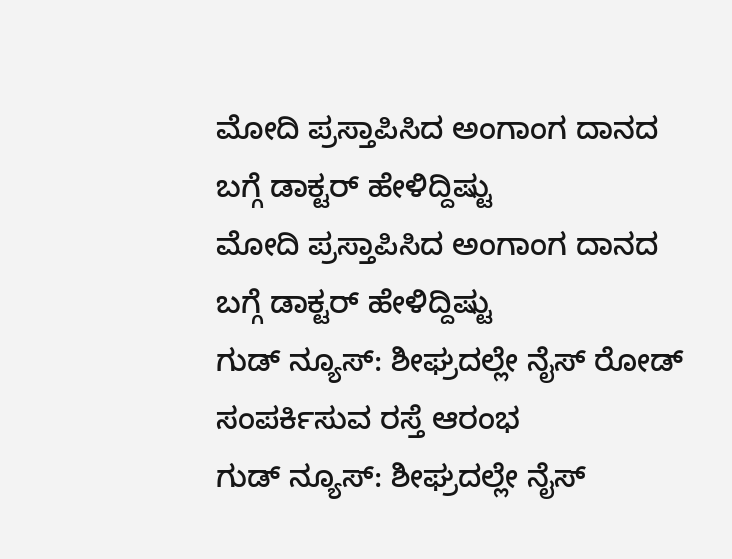ಮೋದಿ ಪ್ರಸ್ತಾಪಿಸಿದ ಅಂಗಾಂಗ ದಾನದ ಬಗ್ಗೆ ಡಾಕ್ಟರ್ ಹೇಳಿದ್ದಿಷ್ಟು
ಮೋದಿ ಪ್ರಸ್ತಾಪಿಸಿದ ಅಂಗಾಂಗ ದಾನದ ಬಗ್ಗೆ ಡಾಕ್ಟರ್ ಹೇಳಿದ್ದಿಷ್ಟು
ಗುಡ್ ನ್ಯೂಸ್: ಶೀಘ್ರದಲ್ಲೇ ನೈಸ್‌ ರೋಡ್‌ ಸಂಪರ್ಕಿಸುವ ರಸ್ತೆ ಆರಂಭ
ಗುಡ್ ನ್ಯೂಸ್: ಶೀಘ್ರದಲ್ಲೇ ನೈಸ್‌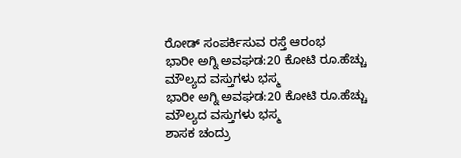ರೋಡ್‌ ಸಂಪರ್ಕಿಸುವ ರಸ್ತೆ ಆರಂಭ
ಭಾರೀ ಅಗ್ನಿ ಅವಘಡ:20 ಕೋಟಿ ರೂ.ಹೆಚ್ಚು ಮೌಲ್ಯದ ವಸ್ತುಗಳು ಭಸ್ಮ
ಭಾರೀ ಅಗ್ನಿ ಅವಘಡ:20 ಕೋಟಿ ರೂ.ಹೆಚ್ಚು ಮೌಲ್ಯದ ವಸ್ತುಗಳು ಭಸ್ಮ
ಶಾಸಕ ಚಂದ್ರು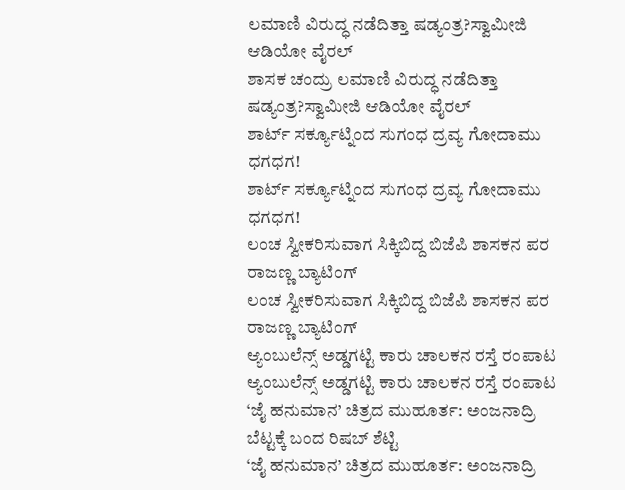ಲಮಾಣಿ ವಿರುದ್ಧ ನಡೆದಿತ್ತಾ ಷಡ್ಯಂತ್ರ?ಸ್ವಾಮೀಜಿ ಆಡಿಯೋ ವೈರಲ್
ಶಾಸಕ ಚಂದ್ರು ಲಮಾಣಿ ವಿರುದ್ಧ ನಡೆದಿತ್ತಾ ಷಡ್ಯಂತ್ರ?ಸ್ವಾಮೀಜಿ ಆಡಿಯೋ ವೈರಲ್
ಶಾರ್ಟ್ ಸರ್ಕ್ಯೂಟ್ನಿಂದ ಸುಗಂಧ ದ್ರವ್ಯ ಗೋದಾಮು ಧಗಧಗ!
ಶಾರ್ಟ್ ಸರ್ಕ್ಯೂಟ್ನಿಂದ ಸುಗಂಧ ದ್ರವ್ಯ ಗೋದಾಮು ಧಗಧಗ!
ಲಂಚ ಸ್ವೀಕರಿಸುವಾಗ ಸಿಕ್ಕಿಬಿದ್ದ ಬಿಜೆಪಿ ಶಾಸಕನ ಪರ ರಾಜಣ್ಣ ಬ್ಯಾಟಿಂಗ್
ಲಂಚ ಸ್ವೀಕರಿಸುವಾಗ ಸಿಕ್ಕಿಬಿದ್ದ ಬಿಜೆಪಿ ಶಾಸಕನ ಪರ ರಾಜಣ್ಣ ಬ್ಯಾಟಿಂಗ್
ಆ್ಯಂಬುಲೆನ್ಸ್ ಅಡ್ಡಗಟ್ಟಿ ಕಾರು ಚಾಲಕನ ರಸ್ತೆ ರಂಪಾಟ
ಆ್ಯಂಬುಲೆನ್ಸ್ ಅಡ್ಡಗಟ್ಟಿ ಕಾರು ಚಾಲಕನ ರಸ್ತೆ ರಂಪಾಟ
‘ಜೈ ಹನುಮಾನ’ ಚಿತ್ರದ ಮುಹೂರ್ತ: ಅಂಜನಾದ್ರಿ ಬೆಟ್ಟಕ್ಕೆ ಬಂದ ರಿಷಬ್ ಶೆಟ್ಟಿ
‘ಜೈ ಹನುಮಾನ’ ಚಿತ್ರದ ಮುಹೂರ್ತ: ಅಂಜನಾದ್ರಿ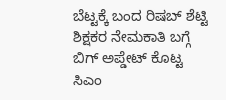ಬೆಟ್ಟಕ್ಕೆ ಬಂದ ರಿಷಬ್ ಶೆಟ್ಟಿ
ಶಿಕ್ಷಕರ ನೇಮಕಾತಿ ಬಗ್ಗೆ ಬಿಗ್ ಅಪ್ಡೇಟ್ ಕೊಟ್ಟ ಸಿಎಂ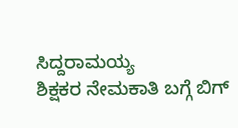ಸಿದ್ದರಾಮಯ್ಯ
ಶಿಕ್ಷಕರ ನೇಮಕಾತಿ ಬಗ್ಗೆ ಬಿಗ್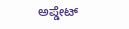ಅಪ್ಡೇಟ್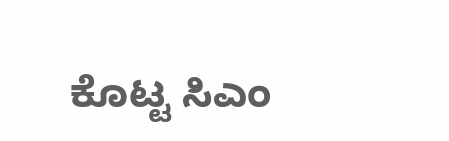ಕೊಟ್ಟ ಸಿಎಂ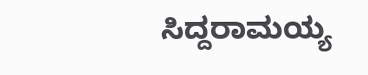ಸಿದ್ದರಾಮಯ್ಯ